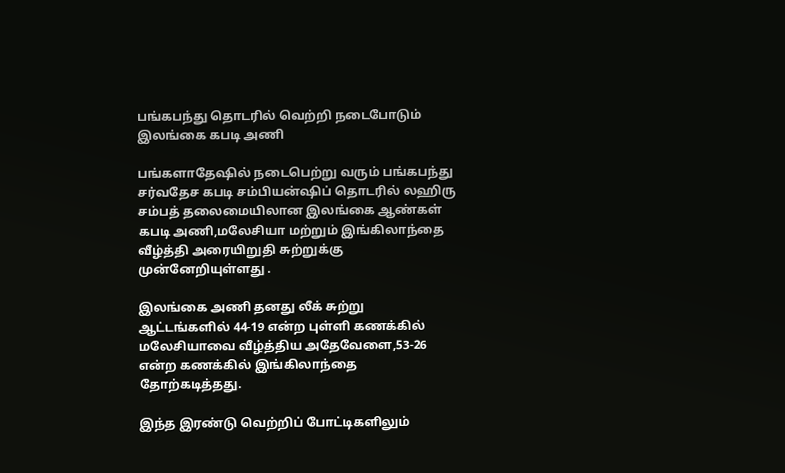பங்கபந்து தொடரில் வெற்றி நடைபோடும் இலங்கை கபடி அணி

பங்களாதேஷில் நடைபெற்று வரும் பங்கபந்து சர்வதேச கபடி சம்பியன்ஷிப் தொடரில் லஹிரு சம்பத் தலைமையிலான இலங்கை ஆண்கள் கபடி அணி,மலேசியா மற்றும் இங்கிலாந்தை வீழ்த்தி அரையிறுதி சுற்றுக்கு முன்னேறியுள்ளது .

இலங்கை அணி தனது லீக் சுற்று ஆட்டங்களில் 44-19 என்ற புள்ளி கணக்கில் மலேசியாவை வீழ்த்திய அதேவேளை,53-26 என்ற கணக்கில் இங்கிலாந்தை தோற்கடித்தது.

இந்த இரண்டு வெற்றிப் போட்டிகளிலும்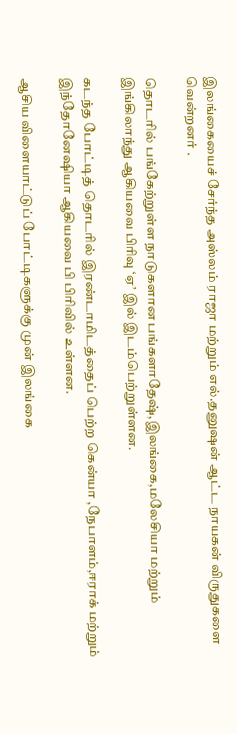இலங்கையைச் சேர்ந்த அஸ்லம் ராஜா மற்றும் எல்.தனுஷன் ஆட்ட நாயகன் விருதுகளை வென்றனர் .

தொடரில் பங்கேற்றுள்ள நாடுகளான பங்களாதேஷ்,இலங்கை,மலேசியா மற்றும் இங்கிலாந்து ஆகியவை பிரிவு ‘ஏ’ இல் இடம்பெற்றுள்ளன.

கடந்த போட்டித் தொடரில் இரண்டாமிடத்தைப் பெற்ற கென்யா ,நேபாளம்,ஈராக் மற்றும் இந்தோனேஷியா ஆகியவை பி பிரிவில் உள்ளன.

ஆசிய விளையாட்டுப் போட்டிகளுக்கு முன் இலங்கை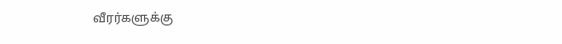வீரர்களுக்கு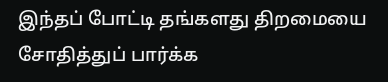இந்தப் போட்டி தங்களது திறமையை சோதித்துப் பார்க்க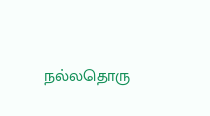நல்லதொரு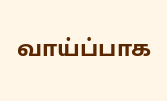வாய்ப்பாக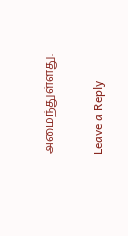அமைந்துள்ளது.

Leave a Reply